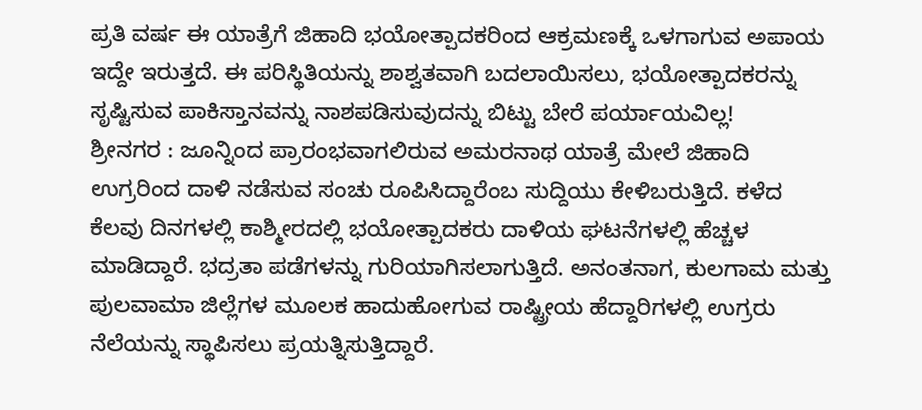ಪ್ರತಿ ವರ್ಷ ಈ ಯಾತ್ರೆಗೆ ಜಿಹಾದಿ ಭಯೋತ್ಪಾದಕರಿಂದ ಆಕ್ರಮಣಕ್ಕೆ ಒಳಗಾಗುವ ಅಪಾಯ ಇದ್ದೇ ಇರುತ್ತದೆ. ಈ ಪರಿಸ್ಥಿತಿಯನ್ನು ಶಾಶ್ವತವಾಗಿ ಬದಲಾಯಿಸಲು, ಭಯೋತ್ಪಾದಕರನ್ನು ಸೃಷ್ಟಿಸುವ ಪಾಕಿಸ್ತಾನವನ್ನು ನಾಶಪಡಿಸುವುದನ್ನು ಬಿಟ್ಟು ಬೇರೆ ಪರ್ಯಾಯವಿಲ್ಲ!
ಶ್ರೀನಗರ : ಜೂನ್ನಿಂದ ಪ್ರಾರಂಭವಾಗಲಿರುವ ಅಮರನಾಥ ಯಾತ್ರೆ ಮೇಲೆ ಜಿಹಾದಿ ಉಗ್ರರಿಂದ ದಾಳಿ ನಡೆಸುವ ಸಂಚು ರೂಪಿಸಿದ್ದಾರೆಂಬ ಸುದ್ದಿಯು ಕೇಳಿಬರುತ್ತಿದೆ. ಕಳೆದ ಕೆಲವು ದಿನಗಳಲ್ಲಿ ಕಾಶ್ಮೀರದಲ್ಲಿ ಭಯೋತ್ಪಾದಕರು ದಾಳಿಯ ಘಟನೆಗಳಲ್ಲಿ ಹೆಚ್ಚಳ ಮಾಡಿದ್ದಾರೆ. ಭದ್ರತಾ ಪಡೆಗಳನ್ನು ಗುರಿಯಾಗಿಸಲಾಗುತ್ತಿದೆ. ಅನಂತನಾಗ, ಕುಲಗಾಮ ಮತ್ತು ಪುಲವಾಮಾ ಜಿಲ್ಲೆಗಳ ಮೂಲಕ ಹಾದುಹೋಗುವ ರಾಷ್ಟ್ರೀಯ ಹೆದ್ದಾರಿಗಳಲ್ಲಿ ಉಗ್ರರು ನೆಲೆಯನ್ನು ಸ್ಥಾಪಿಸಲು ಪ್ರಯತ್ನಿಸುತ್ತಿದ್ದಾರೆ.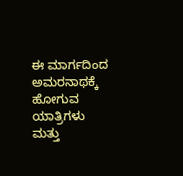ಈ ಮಾರ್ಗದಿಂದ ಅಮರನಾಥಕ್ಕೆ ಹೋಗುವ ಯಾತ್ರಿಗಳು ಮತ್ತು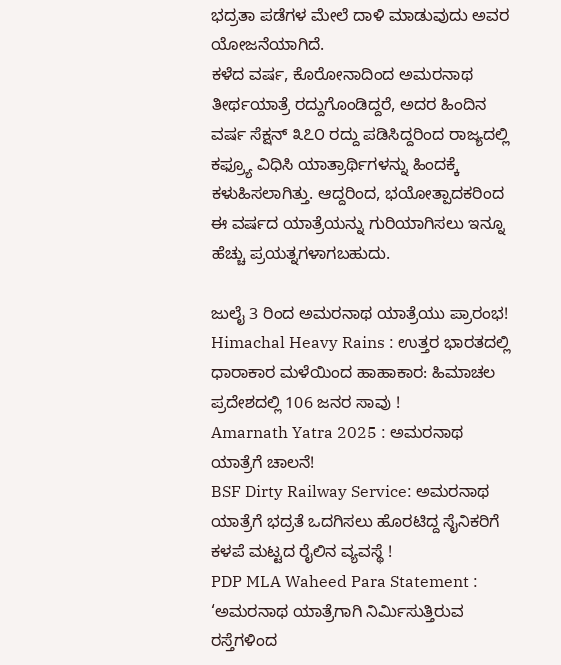ಭದ್ರತಾ ಪಡೆಗಳ ಮೇಲೆ ದಾಳಿ ಮಾಡುವುದು ಅವರ ಯೋಜನೆಯಾಗಿದೆ.
ಕಳೆದ ವರ್ಷ, ಕೊರೋನಾದಿಂದ ಅಮರನಾಥ ತೀರ್ಥಯಾತ್ರೆ ರದ್ದುಗೊಂಡಿದ್ದರೆ, ಅದರ ಹಿಂದಿನ ವರ್ಷ ಸೆಕ್ಷನ್ ೩೭೦ ರದ್ದು ಪಡಿಸಿದ್ದರಿಂದ ರಾಜ್ಯದಲ್ಲಿ ಕಫ್ರ್ಯೂ ವಿಧಿಸಿ ಯಾತ್ರಾರ್ಥಿಗಳನ್ನು ಹಿಂದಕ್ಕೆ ಕಳುಹಿಸಲಾಗಿತ್ತು. ಆದ್ದರಿಂದ, ಭಯೋತ್ಪಾದಕರಿಂದ ಈ ವರ್ಷದ ಯಾತ್ರೆಯನ್ನು ಗುರಿಯಾಗಿಸಲು ಇನ್ನೂ ಹೆಚ್ಚು ಪ್ರಯತ್ನಗಳಾಗಬಹುದು.

ಜುಲೈ 3 ರಿಂದ ಅಮರನಾಥ ಯಾತ್ರೆಯು ಪ್ರಾರಂಭ!
Himachal Heavy Rains : ಉತ್ತರ ಭಾರತದಲ್ಲಿ ಧಾರಾಕಾರ ಮಳೆಯಿಂದ ಹಾಹಾಕಾರ: ಹಿಮಾಚಲ ಪ್ರದೇಶದಲ್ಲಿ 106 ಜನರ ಸಾವು !
Amarnath Yatra 2025 : ಅಮರನಾಥ ಯಾತ್ರೆಗೆ ಚಾಲನೆ!
BSF Dirty Railway Service: ಅಮರನಾಥ ಯಾತ್ರೆಗೆ ಭದ್ರತೆ ಒದಗಿಸಲು ಹೊರಟಿದ್ದ ಸೈನಿಕರಿಗೆ ಕಳಪೆ ಮಟ್ಟದ ರೈಲಿನ ವ್ಯವಸ್ಥೆ !
PDP MLA Waheed Para Statement : ‘ಅಮರನಾಥ ಯಾತ್ರೆಗಾಗಿ ನಿರ್ಮಿಸುತ್ತಿರುವ ರಸ್ತೆಗಳಿಂದ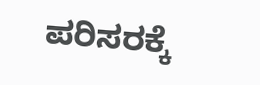ಪರಿಸರಕ್ಕೆ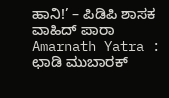ಹಾನಿ!’ – ಪಿಡಿಪಿ ಶಾಸಕ ವಾಹಿದ್ ಪಾರಾ
Amarnath Yatra : ಛಾಡಿ ಮುಬಾರಕ್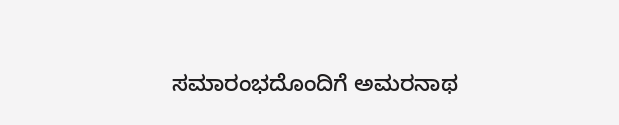ಸಮಾರಂಭದೊಂದಿಗೆ ಅಮರನಾಥ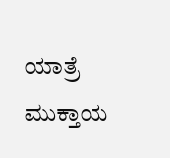ಯಾತ್ರೆ ಮುಕ್ತಾಯ